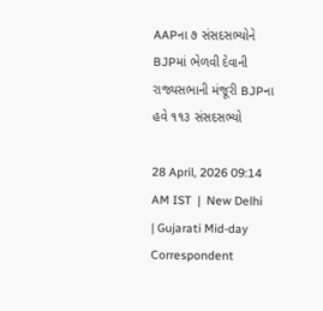AAPના ૭ સંસદસભ્યોને BJPમાં ભેળવી દેવાની રાજ્યસભાની મંજૂરી BJPના હવે ૧૧૩ સંસદસભ્યો

28 April, 2026 09:14 AM IST  |  New Delhi | Gujarati Mid-day Correspondent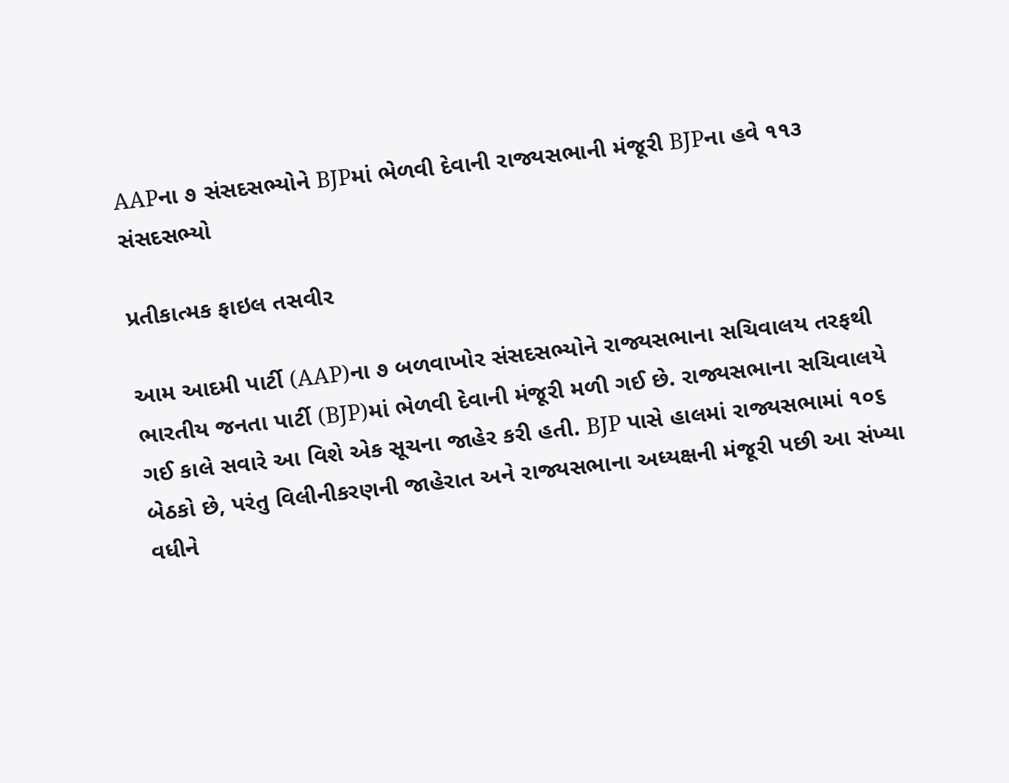AAPના ૭ સંસદસભ્યોને BJPમાં ભેળવી દેવાની રાજ્યસભાની મંજૂરી BJPના હવે ૧૧૩ સંસદસભ્યો

પ્રતીકાત્મક ફાઇલ તસવીર

આમ આદમી પાર્ટી (AAP)ના ૭ બળવાખોર સંસદસભ્યોને રાજ્યસભાના સચિવાલય તરફથી ભારતીય જનતા પાર્ટી (BJP)માં ભેળવી દેવાની મંજૂરી મળી ગઈ છે. રાજ્યસભાના સચિવાલયે ગઈ કાલે સવારે આ વિશે એક સૂચના જાહેર કરી હતી. BJP પાસે હાલમાં રાજ્યસભામાં ૧૦૬ બેઠકો છે, પરંતુ વિલીનીકરણની જાહેરાત અને રાજ્યસભાના અધ્યક્ષની મંજૂરી પછી આ સંખ્યા વધીને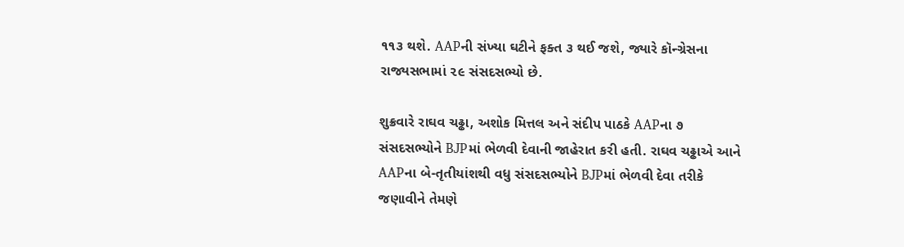૧૧૩ થશે. AAPની સંખ્યા ઘટીને ફક્ત ૩ થઈ જશે, જ્યારે કૉન્ગ્રેસના રાજ્યસભામાં ૨૯ સંસદસભ્યો છે.

શુક્રવારે રાઘવ ચઢ્ઢા, અશોક મિત્તલ અને સંદીપ પાઠકે AAPના ૭ સંસદસભ્યોને BJPમાં ભેળવી દેવાની જાહેરાત કરી હતી. રાઘવ ચઢ્ઢાએ આને AAPના બે-તૃતીયાંશથી વધુ સંસદસભ્યોને BJPમાં ભેળવી દેવા તરીકે જણાવીને તેમણે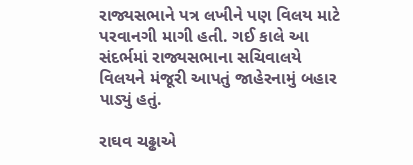રાજ્યસભાને પત્ર લખીને પણ વિલય માટે પરવાનગી માગી હતી. ગઈ કાલે આ સંદર્ભમાં રાજ્યસભાના સચિવાલયે વિલયને મંજૂરી આપતું જાહેરનામું બહાર
પાડ્યું હતું.

રાઘવ ચઢ્ઢાએ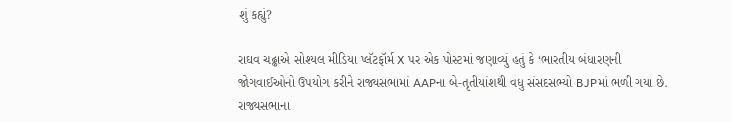શું કહ્યું?

રાઘવ ચઢ્ઢાએ સોશ્યલ મીડિયા પ્લૅટફૉર્મ X પર એક પોસ્ટમાં જણાવ્યું હતું કે ‘ભારતીય બંધારણની જોગવાઈઓનો ઉપયોગ કરીને રાજ્યસભામાં AAPના બે-તૃતીયાંશથી વધુ સંસદસભ્યો BJPમાં ભળી ગયા છે. રાજ્યસભાના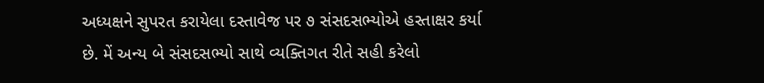અધ્યક્ષને સુપરત કરાયેલા દસ્તાવેજ પર ૭ સંસદસભ્યોએ હસ્તાક્ષર કર્યા છે. મેં અન્ય બે સંસદસભ્યો સાથે વ્યક્તિગત રીતે સહી કરેલો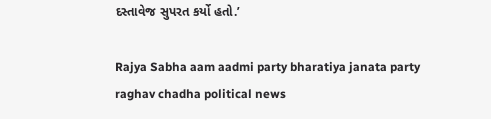દસ્તાવેજ સુપરત કર્યો હતો.’

Rajya Sabha aam aadmi party bharatiya janata party raghav chadha political news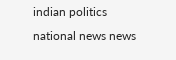indian politics national news news